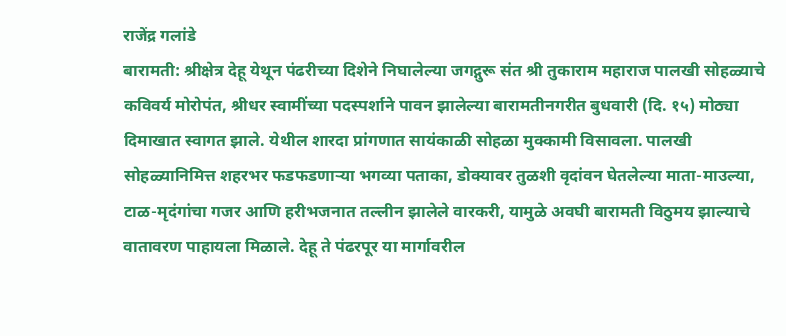राजेंद्र गलांडे
बारामती: श्रीक्षेत्र देहू येथून पंढरीच्या दिशेने निघालेल्या जगद्गुरू संत श्री तुकाराम महाराज पालखी सोहळ्याचे कविवर्य मोरोपंत, श्रीधर स्वामींच्या पदस्पर्शाने पावन झालेल्या बारामतीनगरीत बुधवारी (दि. १५) मोठ्या दिमाखात स्वागत झाले. येथील शारदा प्रांगणात सायंकाळी सोहळा मुक्कामी विसावला. पालखी सोहळ्यानिमित्त शहरभर फडफडणाऱ्या भगव्या पताका, डोक्यावर तुळशी वृदांवन घेतलेल्या माता-माउल्या, टाळ-मृदंगांचा गजर आणि हरीभजनात तल्लीन झालेले वारकरी, यामुळे अवघी बारामती विठुमय झाल्याचे वातावरण पाहायला मिळाले. देहू ते पंढरपूर या मार्गावरील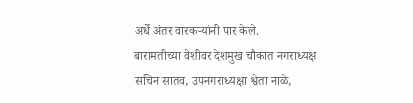अर्धे अंतर वारकऱ्यांनी पार केले.
बारामतीच्या वेशीवर देशमुख चौकात नगराध्यक्ष सचिन सातव, उपनगराध्यक्षा श्वेता नाळे,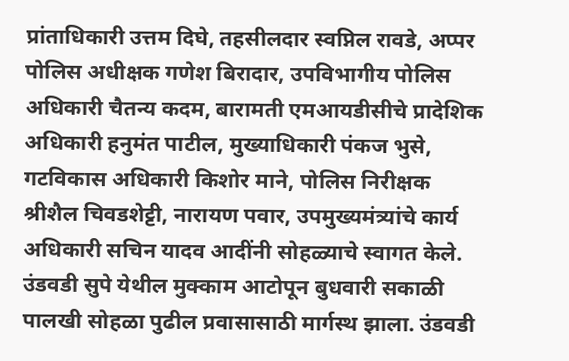प्रांताधिकारी उत्तम दिघे, तहसीलदार स्वप्निल रावडे, अप्पर पोलिस अधीक्षक गणेश बिरादार, उपविभागीय पोलिस अधिकारी चैतन्य कदम, बारामती एमआयडीसीचे प्रादेशिक अधिकारी हनुमंत पाटील, मुख्याधिकारी पंकज भुसे, गटविकास अधिकारी किशोर माने, पोलिस निरीक्षक श्रीशैल चिवडशेट्टी, नारायण पवार, उपमुख्यमंत्र्यांचे कार्य अधिकारी सचिन यादव आदींनी सोहळ्याचे स्वागत केले.
उंडवडी सुपे येथील मुक्काम आटोपून बुधवारी सकाळी पालखी सोहळा पुढील प्रवासासाठी मार्गस्थ झाला. उंडवडी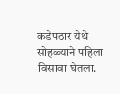कडेपठार येथे सोहळ्याने पहिला विसावा घेतला.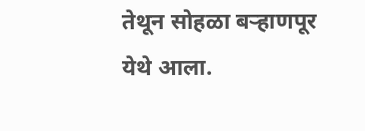तेथून सोहळा बऱ्हाणपूर येथे आला.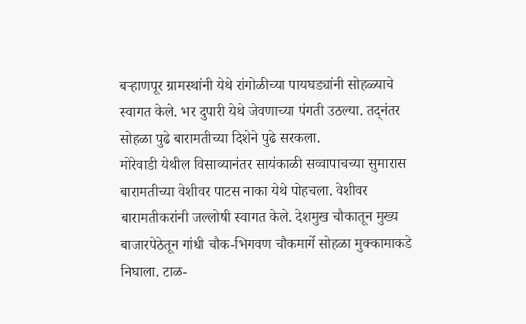बऱ्हाणपूर ग्रामस्थांनी येथे रांगोळीच्या पायघड्यांनी सोहळ्याचे स्वागत केले. भर दुपारी येथे जेवणाच्या पंगती उठल्या. तद्नंतर सोहळा पुढे बारामतीच्या दिशेने पुढे सरकला.
मोरेवाडी येथील विसाव्यानंतर सायंकाळी सव्वापाचच्या सुमारास बारामतीच्या वेशीवर पाटस नाका येथे पोहचला. वेशीवर बारामतीकरांनी जल्लोषी स्वागत केले. देशमुख चौकातून मुख्य बाजारपेठेतून गांधी चौक-भिगवण चौकमार्गे सोहळा मुक्कामाकडे निघाला. टाळ-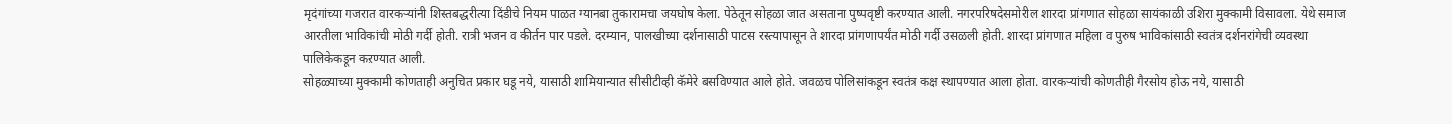मृदंगांच्या गजरात वारकऱ्यांनी शिस्तबद्धरीत्या दिंडीचे नियम पाळत ग्यानबा तुकारामचा जयघोष केला. पेठेतून सोहळा जात असताना पुष्पवृष्टी करण्यात आली. नगरपरिषदेसमोरील शारदा प्रांगणात सोहळा सायंकाळी उशिरा मुक्कामी विसावला. येथे समाज आरतीला भाविकांची मोठी गर्दी होती. रात्री भजन व कीर्तन पार पडले. दरम्यान, पालखीच्या दर्शनासाठी पाटस रस्त्यापासून ते शारदा प्रांगणापर्यंत मोठी गर्दी उसळली होती. शारदा प्रांगणात महिला व पुरुष भाविकांसाठी स्वतंत्र दर्शनरांगेची व्यवस्था पालिकेकडून कऱण्यात आली.
सोहळ्याच्या मुक्कामी कोणताही अनुचित प्रकार घडू नये, यासाठी शामियान्यात सीसीटीव्ही कॅमेरे बसविण्यात आले होते. जवळच पोलिसांकडून स्वतंत्र कक्ष स्थापण्यात आला होता. वारकऱ्यांची कोणतीही गैरसोय होऊ नये, यासाठी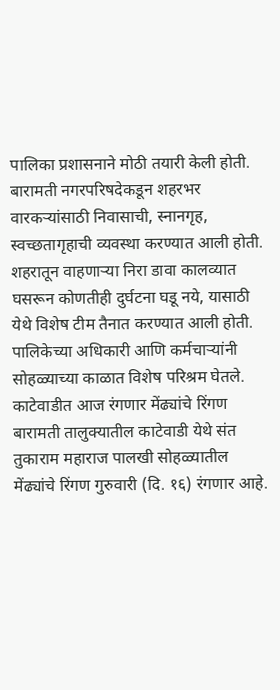पालिका प्रशासनाने मोठी तयारी केली होती. बारामती नगरपरिषदेकडून शहरभर वारकऱ्यांसाठी निवासाची, स्नानगृह, स्वच्छतागृहाची व्यवस्था करण्यात आली होती. शहरातून वाहणाऱ्या निरा डावा कालव्यात घसरून कोणतीही दुर्घटना घडू नये, यासाठी येथे विशेष टीम तैनात करण्यात आली होती. पालिकेच्या अधिकारी आणि कर्मचाऱ्यांनी सोहळ्याच्या काळात विशेष परिश्रम घेतले.
काटेवाडीत आज रंगणार मेंढ्यांचे रिंगण
बारामती तालुक्यातील काटेवाडी येथे संत तुकाराम महाराज पालखी सोहळ्यातील मेंढ्यांचे रिंगण गुरुवारी (दि. १६) रंगणार आहे.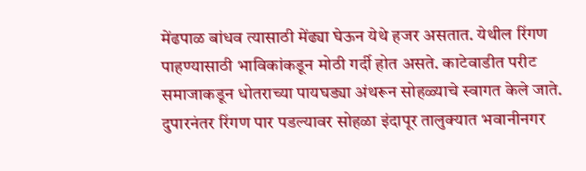मेंढपाळ बांधव त्यासाठी मेंढ्या घेऊन येथे हजर असतात. येथील रिंगण पाहण्यासाठी भाविकांकडून मोठी गर्दी होत असते. काटेवाडीत परीट समाजाकडून धोतराच्या पायघड्या अंथरून सोहळ्याचे स्वागत केले जाते. दुपारनंतर रिंगण पार पडल्यावर सोहळा इंदापूर तालुक्यात भवानीनगर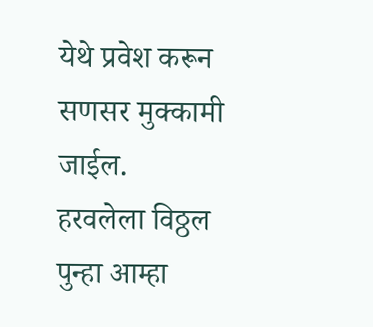येथे प्रवेश करून सणसर मुक्कामी जाईल.
हरवलेला विठ्ठल पुन्हा आम्हा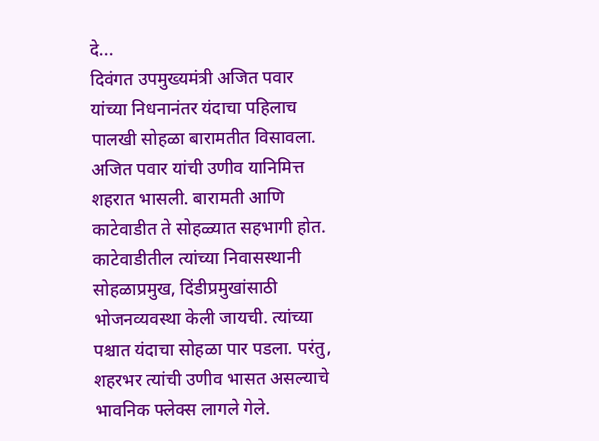दे...
दिवंगत उपमुख्यमंत्री अजित पवार यांच्या निधनानंतर यंदाचा पहिलाच पालखी सोहळा बारामतीत विसावला. अजित पवार यांची उणीव यानिमित्त शहरात भासली. बारामती आणि काटेवाडीत ते सोहळ्यात सहभागी होत. काटेवाडीतील त्यांच्या निवासस्थानी सोहळाप्रमुख, दिंडीप्रमुखांसाठी भोजनव्यवस्था केली जायची. त्यांच्या पश्चात यंदाचा सोहळा पार पडला. परंतु, शहरभर त्यांची उणीव भासत असल्याचे भावनिक फ्लेक्स लागले गेले.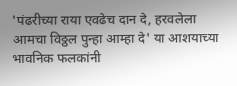'पंढरीच्या राया एवढेच दान दे, हरवलेला आमचा विठ्ठल पुन्हा आम्हा दे' या आशयाच्या भावनिक फलकांनी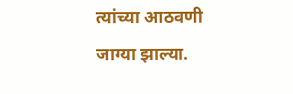त्यांच्या आठवणी जाग्या झाल्या.